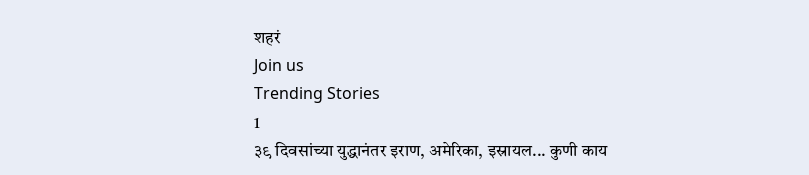शहरं
Join us
Trending Stories
1
३९ दिवसांच्या युद्धानंतर इराण, अमेरिका, इस्रायल... कुणी काय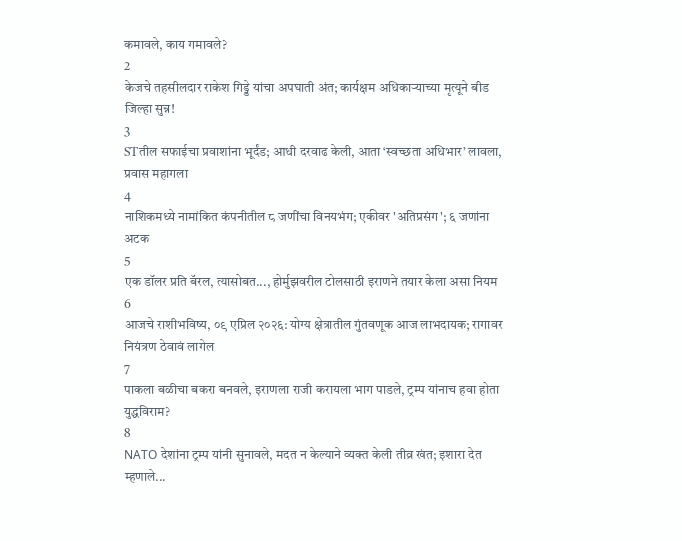कमावले, काय गमावले?
2
केजचे तहसीलदार राकेश गिड्डे यांचा अपघाती अंत; कार्यक्षम अधिकाऱ्याच्या मृत्यूने बीड जिल्हा सुन्न!
3
STतील सफाईचा प्रवाशांना भूर्दंड; आधी दरवाढ केली, आता ‘स्वच्छता अधिभार’ लावला, प्रवास महागला
4
नाशिकमध्ये नामांकित कंपनीतील ८ जणींचा विनयभंग; एकीवर 'अतिप्रसंग'; ६ जणांना अटक
5
एक डॉलर प्रति बॅरल, त्यासोबत..., होर्मुझवरील टोलसाठी इराणने तयार केला असा नियम
6
आजचे राशीभविष्य, ०९ एप्रिल २०२६: योग्य क्षेत्रातील गुंतवणूक आज लाभदायक; रागावर नियंत्रण ठेवावं लागेल
7
पाकला बळीचा बकरा बनवले, इराणला राजी करायला भाग पाडले, ट्रम्प यांनाच हवा होता युद्धविराम?
8
NATO देशांना ट्रम्प यांनी सुनावले, मदत न केल्याने व्यक्त केली तीव्र खंत; इशारा देत म्हणाले...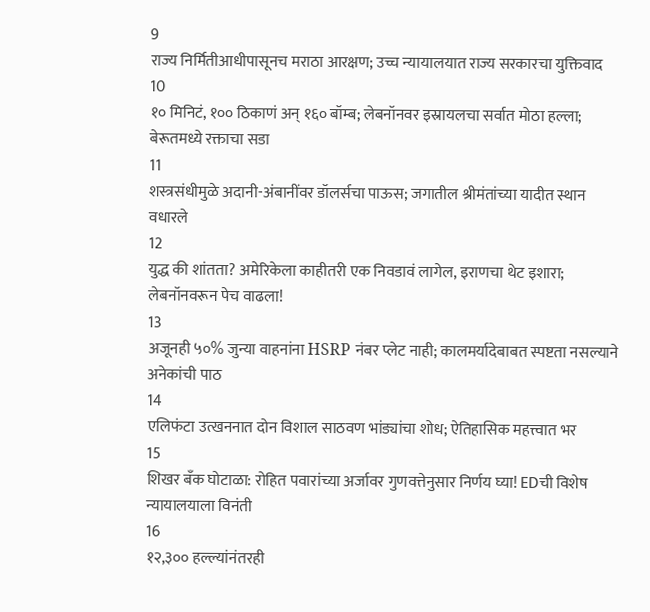9
राज्य निर्मितीआधीपासूनच मराठा आरक्षण; उच्च न्यायालयात राज्य सरकारचा युक्तिवाद
10
१० मिनिटं, १०० ठिकाणं अन् १६० बॉम्ब; लेबनॉनवर इस्रायलचा सर्वात मोठा हल्ला; बेरूतमध्ये रक्ताचा सडा
11
शस्त्रसंधीमुळे अदानी-अंबानींवर डॉलर्सचा पाऊस; जगातील श्रीमंतांच्या यादीत स्थान वधारले
12
युद्ध की शांतता? अमेरिकेला काहीतरी एक निवडावं लागेल, इराणचा थेट इशारा; लेबनॉनवरून पेच वाढला!
13
अजूनही ५०% जुन्या वाहनांना HSRP नंबर प्लेट नाही; कालमर्यादेबाबत स्पष्टता नसल्याने अनेकांची पाठ
14
एलिफंटा उत्खननात दोन विशाल साठवण भांड्यांचा शोध; ऐतिहासिक महत्त्वात भर
15
शिखर बँक घोटाळा: रोहित पवारांच्या अर्जावर गुणवत्तेनुसार निर्णय घ्या! EDची विशेष न्यायालयाला विनंती
16
१२,३०० हल्ल्यांनंतरही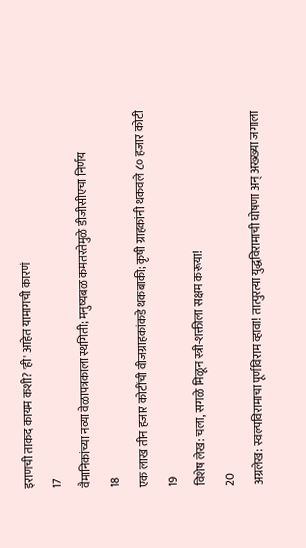इराणची ताकद कायम कशी? 'ही' आहेत यामागची कारणं
17
वैमानिकांच्या नव्या वेळापत्रकाला स्थगिती; मनुष्यबळ कमतरतेमुळे डीजीसीएचा निर्णय
18
एक लाख तीन हजार कोटींची वीजग्राहकांकडे थकबाकी; कृषी ग्राहकांनी थकवले ८० हजार कोटी
19
विशेष लेख: चला, सगळे मिळून स्त्री-शक्तीला सक्षम करूया!
20
अग्रलेख: स्वल्पविरामाचा पूर्णविराम व्हावा! तात्पुरत्या युद्धविरामाची घोषणा अन् अख्ख्या जगाला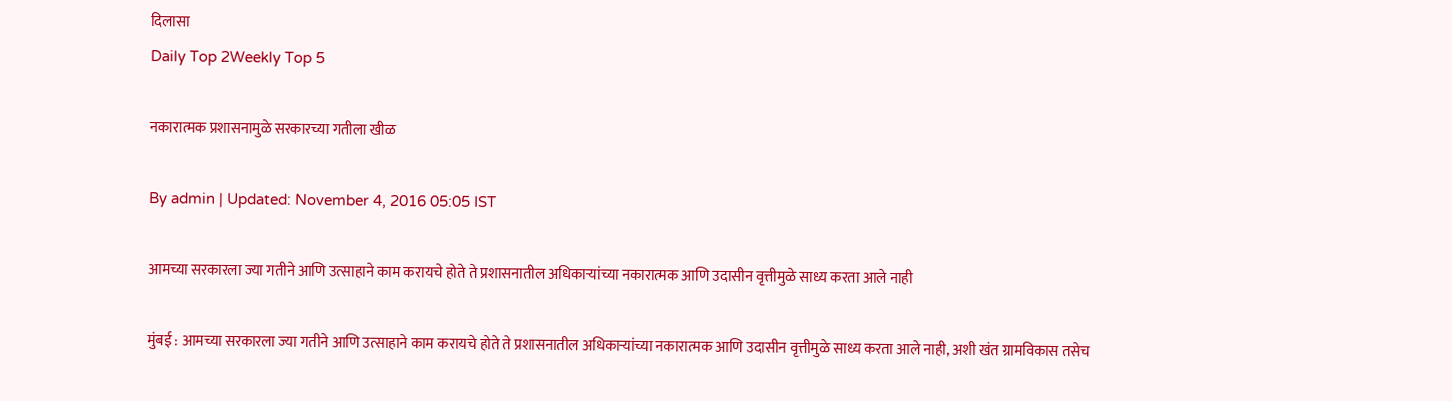दिलासा
Daily Top 2Weekly Top 5

नकारात्मक प्रशासनामुळे सरकारच्या गतीला खीळ

By admin | Updated: November 4, 2016 05:05 IST

आमच्या सरकारला ज्या गतीने आणि उत्साहाने काम करायचे होते ते प्रशासनातील अधिकाऱ्यांच्या नकारात्मक आणि उदासीन वृत्तीमुळे साध्य करता आले नाही

मुंबई : आमच्या सरकारला ज्या गतीने आणि उत्साहाने काम करायचे होते ते प्रशासनातील अधिकाऱ्यांच्या नकारात्मक आणि उदासीन वृत्तीमुळे साध्य करता आले नाही, अशी खंत ग्रामविकास तसेच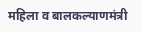महिला व बालकल्याणमंत्री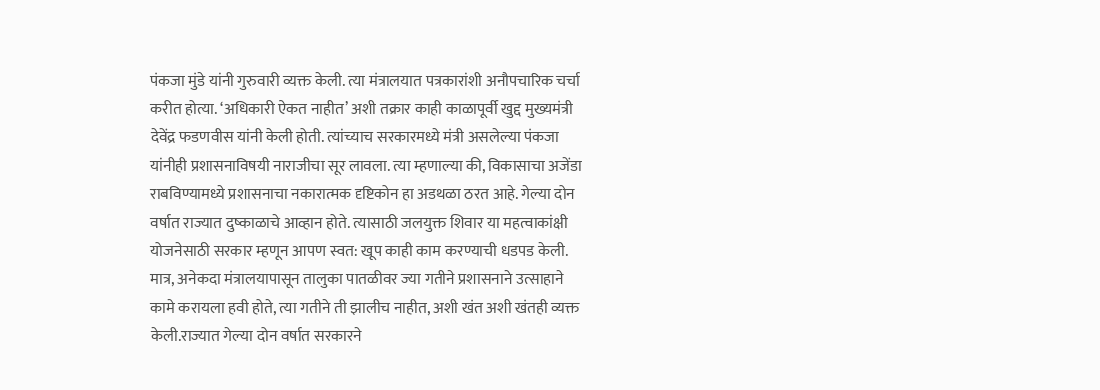पंकजा मुंडे यांनी गुरुवारी व्यक्त केली. त्या मंत्रालयात पत्रकारांशी अनौपचारिक चर्चा करीत होत्या. ‘अधिकारी ऐकत नाहीत’ अशी तक्रार काही काळापूर्वी खुद्द मुख्यमंत्री देवेंद्र फडणवीस यांनी केली होती. त्यांच्याच सरकारमध्ये मंत्री असलेल्या पंकजा यांनीही प्रशासनाविषयी नाराजीचा सूर लावला. त्या म्हणाल्या की, विकासाचा अजेंडा राबविण्यामध्ये प्रशासनाचा नकारात्मक दृष्टिकोन हा अडथळा ठरत आहे. गेल्या दोन वर्षात राज्यात दुष्काळाचे आव्हान होते. त्यासाठी जलयुक्त शिवार या महत्वाकांक्षी योजनेसाठी सरकार म्हणून आपण स्वत: खूप काही काम करण्याची धडपड केली. मात्र, अनेकदा मंत्रालयापासून तालुका पातळीवर ज्या गतीने प्रशासनाने उत्साहाने कामे करायला हवी होते, त्या गतीने ती झालीच नाहीत, अशी खंत अशी खंतही व्यक्त केली.राज्यात गेल्या दोन वर्षात सरकारने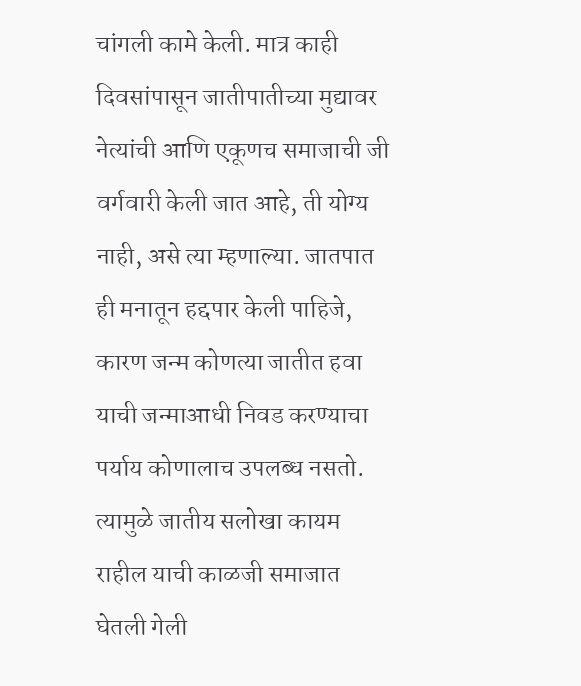चांगली कामे केली. मात्र काही दिवसांपासून जातीपातीच्या मुद्यावर नेत्यांची आणि एकूणच समाजाची जी वर्गवारी केली जात आहे, ती योग्य नाही, असे त्या म्हणाल्या. जातपात ही मनातून हद्दपार केली पाहिजे, कारण जन्म कोणत्या जातीत हवा याची जन्माआधी निवड करण्याचा पर्याय कोणालाच उपलब्ध नसतो. त्यामुळे जातीय सलोखा कायम राहील याची काळजी समाजात घेतली गेली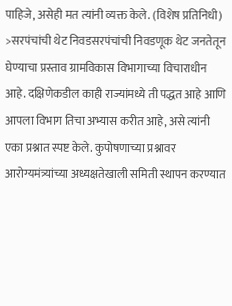पाहिजे, असेही मत त्यांनी व्यक्त केले. (विशेष प्रतिनिधी) >सरपंचांची थेट निवडसरपंचांची निवडणूक थेट जनतेतून घेण्याचा प्रस्ताव ग्रामविकास विभागाच्या विचाराधीन आहे. दक्षिणेकडील काही राज्यांमध्ये ती पद्धत आहे आणि आपला विभाग तिचा अभ्यास करीत आहे, असे त्यांनी एका प्रश्नात स्पष्ट केले. कुपोषणाच्या प्रश्नावर आरोग्यमंत्र्यांच्या अध्यक्षतेखाली समिती स्थापन करण्यात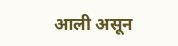आली असून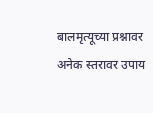बालमृत्यूच्या प्रश्नावर अनेक स्तरावर उपाय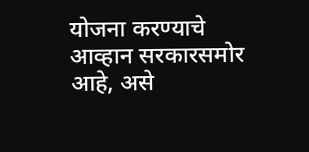योजना करण्याचे आव्हान सरकारसमोर आहे, असे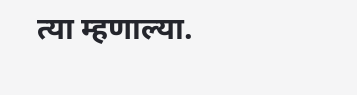त्या म्हणाल्या.